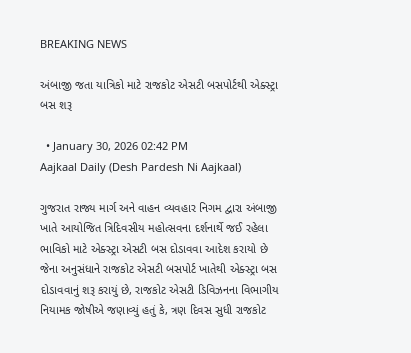BREAKING NEWS

અંબાજી જતા યાત્રિકો માટે રાજકોટ એસટી બસપોર્ટથી એક્સ્ટ્રા બસ શરૂ

  • January 30, 2026 02:42 PM
Aajkaal Daily (Desh Pardesh Ni Aajkaal)

ગુજરાત રાજ્ય માર્ગ અને વાહન વ્યવહાર નિગમ દ્વારા અંબાજી ખાતે આયોજિત ત્રિદિવસીય મહોત્સવના દર્શનાર્થે જઈ રહેલા ભાવિકો માટે એક્સ્ટ્રા એસટી બસ દોડાવવા આદેશ કરાયો છે જેના અનુસંધાને રાજકોટ એસટી બસપોર્ટ ખાતેથી એક્સ્ટ્રા બસ દોડાવવાનું શરૂ કરાયું છે, રાજકોટ એસટી ડિવિઝનના વિભાગીય નિયામક જોષીએ જણાવ્યું હતું કે, ત્રણ દિવસ સુધી રાજકોટ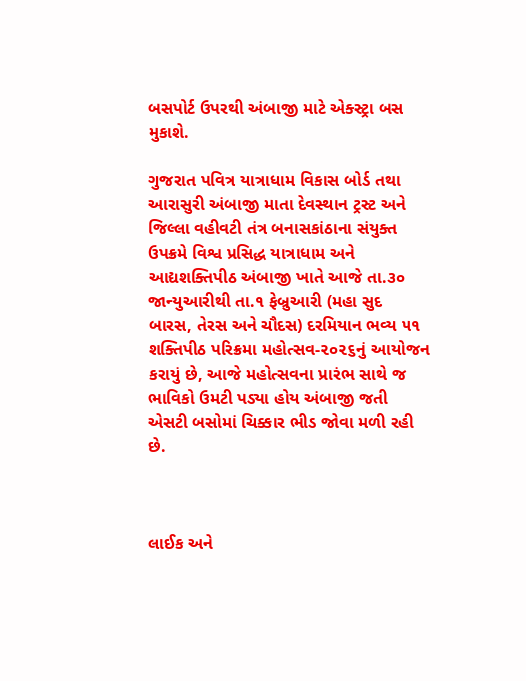બસપોર્ટ ઉપરથી અંબાજી માટે એક્સ્ટ્રા બસ મુકાશે.

ગુજરાત પવિત્ર યાત્રાધામ વિકાસ બોર્ડ તથા આરાસુરી અંબાજી માતા દેવસ્થાન ટ્રસ્ટ અને જિલ્લા વહીવટી તંત્ર બનાસકાંઠાના સંયુક્ત ઉપક્રમે વિશ્વ પ્રસિદ્ધ યાત્રાધામ અને આદ્યશક્તિપીઠ અંબાજી ખાતે આજે તા.૩૦ જાન્યુઆરીથી તા.૧ ફેબ્રુઆરી (મહા સુદ બારસ, તેરસ અને ચૌદસ) દરમિયાન ભવ્ય ૫૧ શક્તિપીઠ પરિક્રમા મહોત્સવ-૨૦૨૬નું આયોજન કરાયું છે, આજે મહોત્સવના પ્રારંભ સાથે જ ભાવિકો ઉમટી પડ્યા હોય અંબાજી જતી એસટી બસોમાં ચિક્કાર ભીડ જોવા મળી રહી છે.



લાઈક અને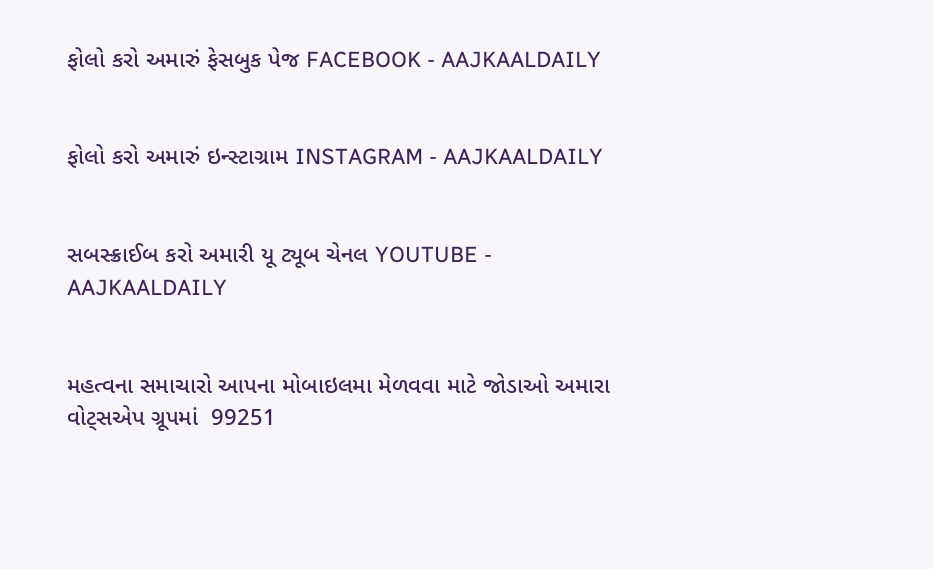ફોલો કરો અમારું ફેસબુક પેજ FACEBOOK - AAJKAALDAILY


ફોલો કરો અમારું ઇન્સ્ટાગ્રામ INSTAGRAM - AAJKAALDAILY


સબસ્ક્રાઈબ કરો અમારી યૂ ટ્યૂબ ચેનલ YOUTUBE - AAJKAALDAILY


મહત્વના સમાચારો આપના મોબાઇલમા મેળવવા માટે જોડાઓ અમારા વોટ્સએપ ગ્રૂપમાં  99251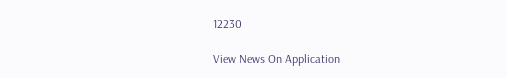12230

View News On Application